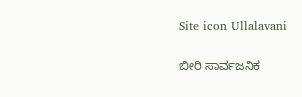Site icon Ullalavani

ಬೀರಿ ಸಾರ್ವಜನಿಕ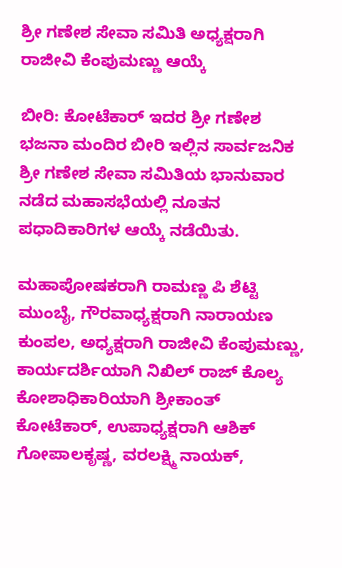ಶ್ರೀ ಗಣೇಶ ಸೇವಾ ಸಮಿತಿ ಅಧ್ಯಕ್ಷರಾಗಿ ರಾಜೀವಿ ಕೆಂಪುಮಣ್ಣು ಆಯ್ಕೆ

ಬೀರಿ: ಕೋಟೆಕಾರ್ ಇದರ ಶ್ರೀ ಗಣೇಶ ಭಜನಾ ಮಂದಿರ ಬೀರಿ ಇಲ್ಲಿನ ಸಾರ್ವಜನಿಕ ಶ್ರೀ ಗಣೇಶ ಸೇವಾ ಸಮಿತಿಯ ಭಾನುವಾರ ನಡೆದ ಮಹಾಸಭೆಯಲ್ಲಿ ನೂತನ ಪಧಾದಿಕಾರಿಗಳ ಆಯ್ಕೆ ನಡೆಯಿತು.

ಮಹಾಪೋಷಕರಾಗಿ ರಾಮಣ್ಣ ಪಿ ಶೆಟ್ಟಿ ಮುಂಬೈ, ಗೌರವಾಧ್ಯಕ್ಷರಾಗಿ ನಾರಾಯಣ ಕುಂಪಲ, ಅಧ್ಯಕ್ಷರಾಗಿ ರಾಜೀವಿ ಕೆಂಪುಮಣ್ಣು, ಕಾರ್ಯದರ್ಶಿಯಾಗಿ ನಿಖಿಲ್ ರಾಜ್ ಕೊಲ್ಯ ಕೋಶಾಧಿಕಾರಿಯಾಗಿ ಶ್ರೀಕಾಂತ್ ಕೋಟೆಕಾರ್, ಉಪಾಧ್ಯಕ್ಷರಾಗಿ ಆಶಿಕ್ ಗೋಪಾಲಕೃಷ್ಣ, ವರಲಕ್ಷ್ಮಿ ನಾಯಕ್,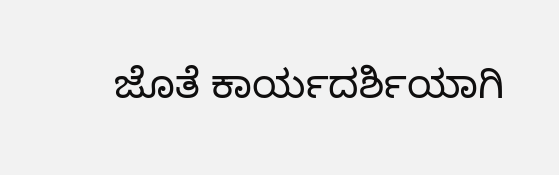ಜೊತೆ ಕಾರ್ಯದರ್ಶಿಯಾಗಿ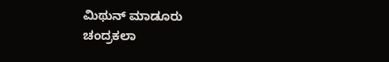ಮಿಥುನ್ ಮಾಡೂರು
ಚಂದ್ರಕಲಾ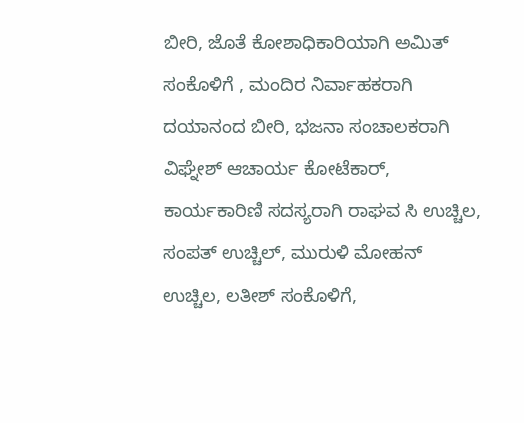ಬೀರಿ, ಜೊತೆ ಕೋಶಾಧಿಕಾರಿಯಾಗಿ ಅಮಿತ್ ಸಂಕೊಳಿಗೆ , ಮಂದಿರ ನಿರ್ವಾಹಕರಾಗಿ ದಯಾನಂದ ಬೀರಿ, ಭಜನಾ ಸಂಚಾಲಕರಾಗಿ ವಿಘ್ನೇಶ್ ಆಚಾರ್ಯ ಕೋಟೆಕಾರ್, ಕಾರ್ಯಕಾರಿಣಿ ಸದಸ್ಯರಾಗಿ ರಾಘವ ಸಿ ಉಚ್ಚಿಲ, ಸಂಪತ್ ಉಚ್ಚಿಲ್, ಮುರುಳಿ ಮೋಹನ್ ಉಚ್ಚಿಲ, ಲತೀಶ್ ಸಂಕೊಳಿಗೆ,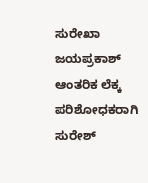ಸುರೇಖಾ ಜಯಪ್ರಕಾಶ್
ಆಂತರಿಕ ಲೆಕ್ಕ ಪರಿಶೋಧಕರಾಗಿ ಸುರೇಶ್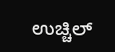ಉಚ್ಚಿಲ್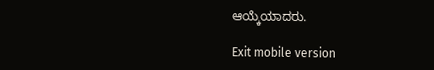ಆಯ್ಕೆಯಾದರು.

Exit mobile version